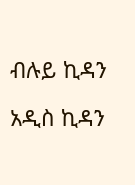ብሉይ ኪዳን

አዲስ ኪዳን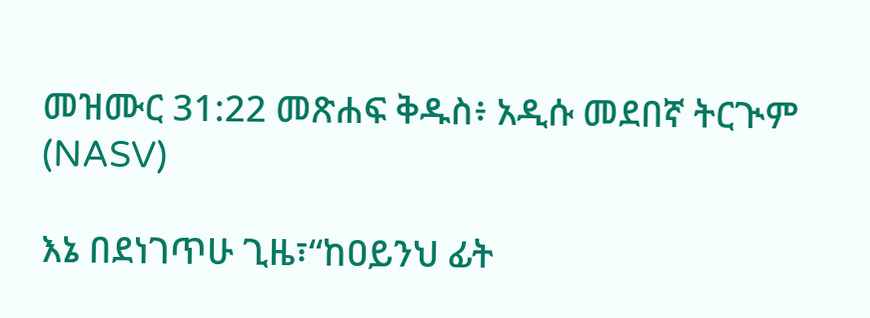መዝሙር 31:22 መጽሐፍ ቅዱስ፥ አዲሱ መደበኛ ትርጒም (NASV)

እኔ በደነገጥሁ ጊዜ፣“ከዐይንህ ፊት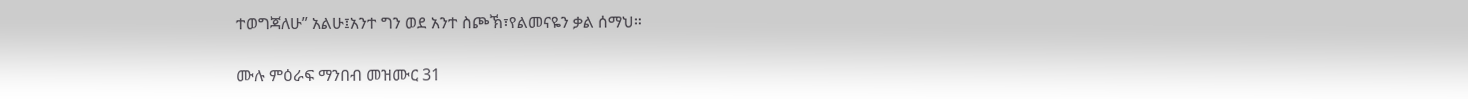ተወግጃለሁ” አልሁ፤አንተ ግን ወደ አንተ ስጮኽ፣የልመናዬን ቃል ሰማህ።

ሙሉ ምዕራፍ ማንበብ መዝሙር 31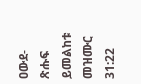ዐውደ-ጽሑፍ ይመልከቱ መዝሙር 31:22